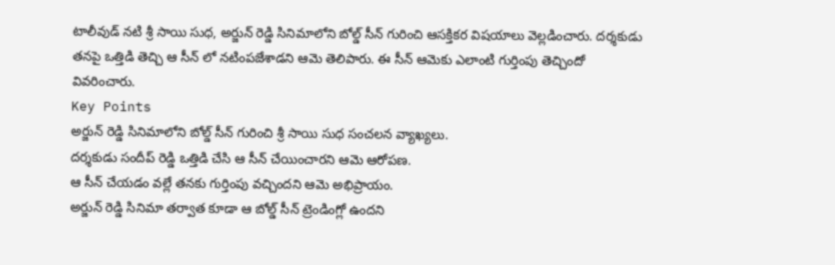టాలీవుడ్ నటి శ్రీ సాయి సుధ, అర్జున్ రెడ్డి సినిమాలోని బోల్డ్ సీన్ గురించి ఆసక్తికర విషయాలు వెల్లడించారు. దర్శకుడు తనపై ఒత్తిడి తెచ్చి ఆ సీన్ లో నటింపజేశాడని ఆమె తెలిపారు. ఈ సీన్ ఆమెకు ఎలాంటి గుర్తింపు తెచ్చిందో వివరించారు.
Key Points
అర్జున్ రెడ్డి సినిమాలోని బోల్డ్ సీన్ గురించి శ్రీ సాయి సుధ సంచలన వ్యాఖ్యలు.
దర్శకుడు సందీప్ రెడ్డి ఒత్తిడి చేసి ఆ సీన్ చేయించారని ఆమె ఆరోపణ.
ఆ సీన్ చేయడం వల్లే తనకు గుర్తింపు వచ్చిందని ఆమె అభిప్రాయం.
అర్జున్ రెడ్డి సినిమా తర్వాత కూడా ఆ బోల్డ్ సీన్ ట్రెండింగ్లో ఉందని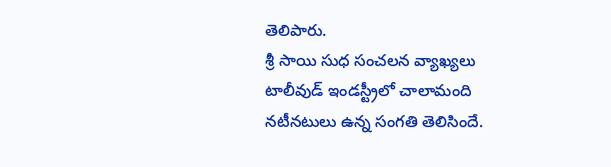తెలిపారు.
శ్రీ సాయి సుధ సంచలన వ్యాఖ్యలు
టాలీవుడ్ ఇండస్ట్రీలో చాలామంది నటీనటులు ఉన్న సంగతి తెలిసిందే.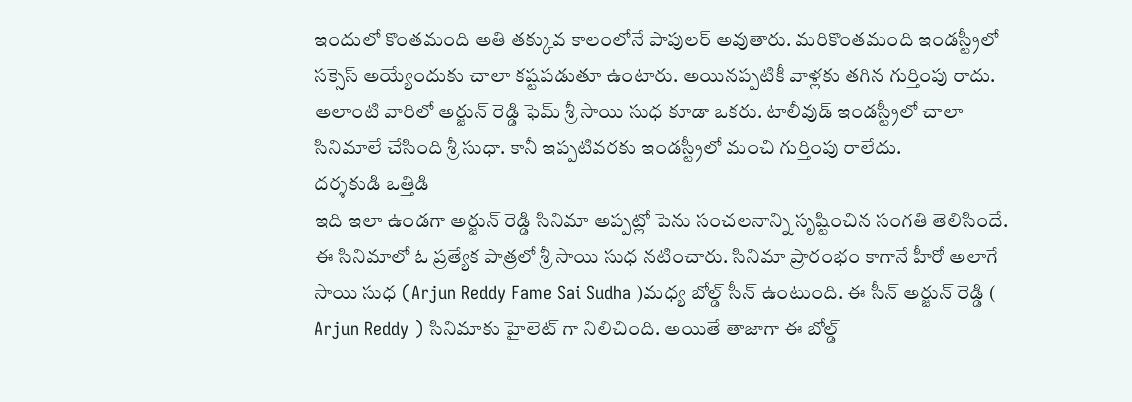ఇందులో కొంతమంది అతి తక్కువ కాలంలోనే పాపులర్ అవుతారు. మరికొంతమంది ఇండస్ట్రీలో సక్సెస్ అయ్యేందుకు చాలా కష్టపడుతూ ఉంటారు. అయినప్పటికీ వాళ్లకు తగిన గుర్తింపు రాదు. అలాంటి వారిలో అర్జున్ రెడ్డి ఫెమ్ శ్రీ సాయి సుధ కూడా ఒకరు. టాలీవుడ్ ఇండస్ట్రీలో చాలా సినిమాలే చేసింది శ్రీ సుధా. కానీ ఇప్పటివరకు ఇండస్ట్రీలో మంచి గుర్తింపు రాలేదు.
దర్శకుడి ఒత్తిడి
ఇది ఇలా ఉండగా అర్జున్ రెడ్డి సినిమా అప్పట్లో పెను సంచలనాన్ని సృష్టించిన సంగతి తెలిసిందే. ఈ సినిమాలో ఓ ప్రత్యేక పాత్రలో శ్రీ సాయి సుధ నటించారు. సినిమా ప్రారంభం కాగానే హీరో అలాగే సాయి సుధ (Arjun Reddy Fame Sai Sudha )మధ్య బోల్డ్ సీన్ ఉంటుంది. ఈ సీన్ అర్జున్ రెడ్డి ( Arjun Reddy ) సినిమాకు హైలెట్ గా నిలిచింది. అయితే తాజాగా ఈ బోల్డ్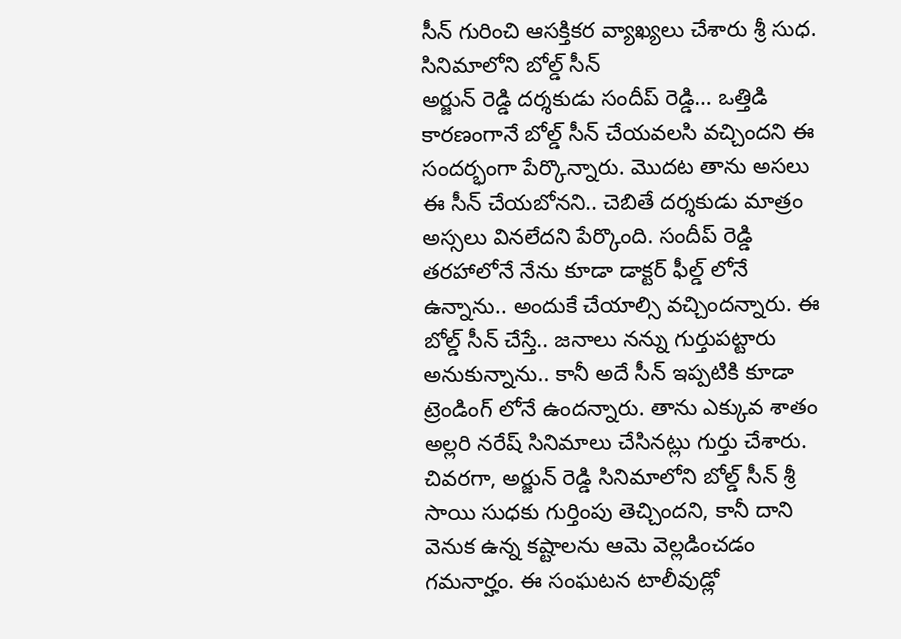సీన్ గురించి ఆసక్తికర వ్యాఖ్యలు చేశారు శ్రీ సుధ.
సినిమాలోని బోల్డ్ సీన్
అర్జున్ రెడ్డి దర్శకుడు సందీప్ రెడ్డి… ఒత్తిడి కారణంగానే బోల్డ్ సీన్ చేయవలసి వచ్చిందని ఈ సందర్భంగా పేర్కొన్నారు. మొదట తాను అసలు ఈ సీన్ చేయబోనని.. చెబితే దర్శకుడు మాత్రం అస్సలు వినలేదని పేర్కొంది. సందీప్ రెడ్డి తరహాలోనే నేను కూడా డాక్టర్ ఫీల్డ్ లోనే ఉన్నాను.. అందుకే చేయాల్సి వచ్చిందన్నారు. ఈ బోల్డ్ సీన్ చేస్తే.. జనాలు నన్ను గుర్తుపట్టారు అనుకున్నాను.. కానీ అదే సీన్ ఇప్పటికి కూడా ట్రెండింగ్ లోనే ఉందన్నారు. తాను ఎక్కువ శాతం అల్లరి నరేష్ సినిమాలు చేసినట్లు గుర్తు చేశారు.
చివరగా, అర్జున్ రెడ్డి సినిమాలోని బోల్డ్ సీన్ శ్రీ సాయి సుధకు గుర్తింపు తెచ్చిందని, కానీ దాని వెనుక ఉన్న కష్టాలను ఆమె వెల్లడించడం గమనార్హం. ఈ సంఘటన టాలీవుడ్లో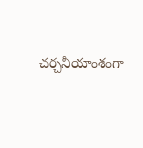చర్చనీయాంశంగా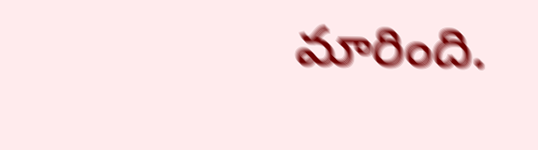మారింది.